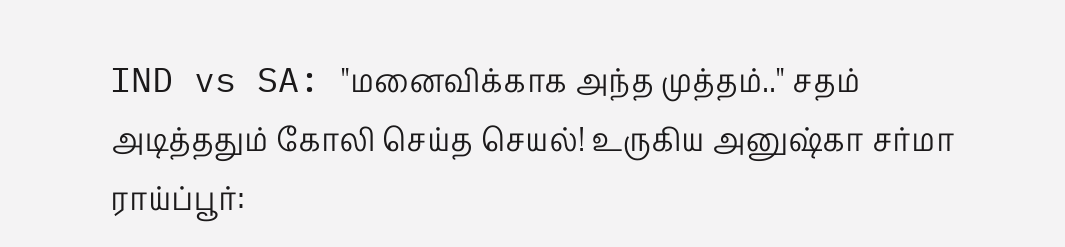IND vs SA: "மனைவிக்காக அந்த முத்தம்.." சதம் அடித்ததும் கோலி செய்த செயல்! உருகிய அனுஷ்கா சர்மா
ராய்ப்பூர்: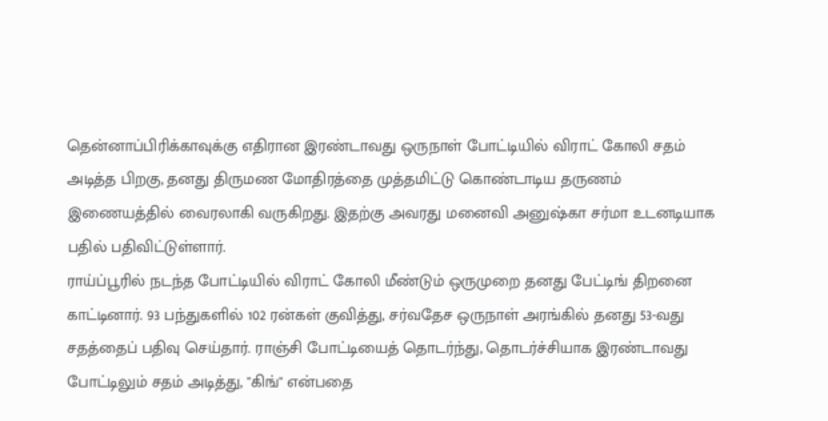தென்னாப்பிரிக்காவுக்கு எதிரான இரண்டாவது ஒருநாள் போட்டியில் விராட் கோலி சதம் அடித்த பிறகு, தனது திருமண மோதிரத்தை முத்தமிட்டு கொண்டாடிய தருணம் இணையத்தில் வைரலாகி வருகிறது. இதற்கு அவரது மனைவி அனுஷ்கா சர்மா உடனடியாக பதில் பதிவிட்டுள்ளார்.
ராய்ப்பூரில் நடந்த போட்டியில் விராட் கோலி மீண்டும் ஒருமுறை தனது பேட்டிங் திறனை காட்டினார். 93 பந்துகளில் 102 ரன்கள் குவித்து, சர்வதேச ஒருநாள் அரங்கில் தனது 53-வது சதத்தைப் பதிவு செய்தார். ராஞ்சி போட்டியைத் தொடர்ந்து, தொடர்ச்சியாக இரண்டாவது போட்டிலும் சதம் அடித்து, "கிங்" என்பதை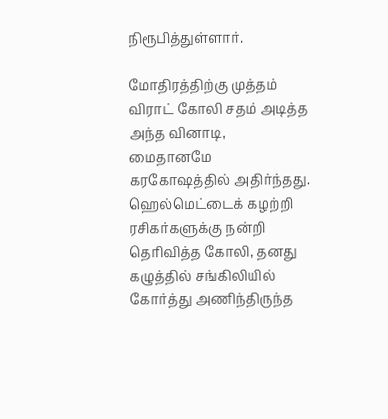நிரூபித்துள்ளார்.

மோதிரத்திற்கு முத்தம்
விராட் கோலி சதம் அடித்த அந்த வினாடி, மைதானமே கரகோஷத்தில் அதிர்ந்தது. ஹெல்மெட்டைக் கழற்றி ரசிகர்களுக்கு நன்றி தெரிவித்த கோலி, தனது கழுத்தில் சங்கிலியில் கோர்த்து அணிந்திருந்த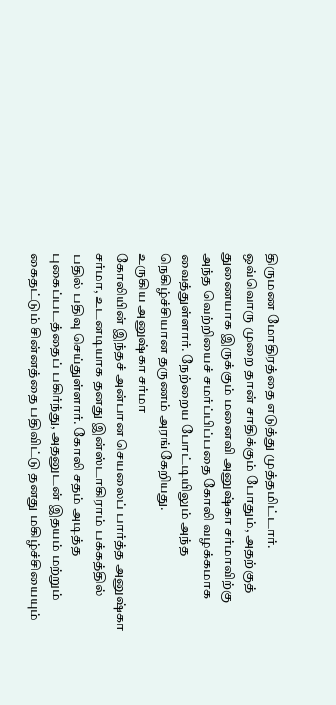திருமண மோதிரத்தை எடுத்து முத்தமிட்டார்.
ஒவ்வொரு முறை தான் சாதிக்கும் போதும், அதற்குத் துணையாக இருக்கும் மனைவி அனுஷ்கா சர்மாவிற்கு அந்த வெற்றியைச் சமர்ப்பிப்பதை கோலி வழக்கமாக வைத்துள்ளார். நேற்றைய போட்டியிலும் அந்த நெகிழ்ச்சியான தருணம் அரங்கேறியது.
உருகிய அனுஷ்கா சர்மா
கோலியின் இந்தச் அன்பான செயலைப் பார்த்த அனுஷ்கா சர்மா, உடனடியாக தனது இன்ஸ்டாகிராம் பக்கத்தில் பதில் பதிவு செய்துள்ளார். கோலி சதம் அடித்த புகைப்படத்தைப் பகிர்ந்து, அதனுடன் இதயம் மற்றும் கைதட்டும் சின்னத்தை பதிவிட்டு தனது மகிழ்ச்சியையும்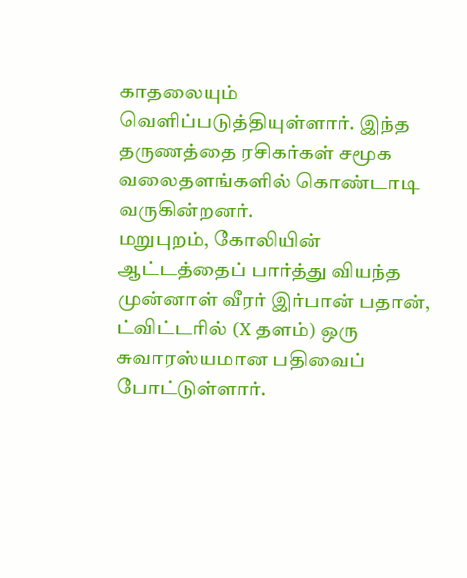காதலையும் வெளிப்படுத்தியுள்ளார். இந்த தருணத்தை ரசிகர்கள் சமூக வலைதளங்களில் கொண்டாடி வருகின்றனர்.
மறுபுறம், கோலியின் ஆட்டத்தைப் பார்த்து வியந்த முன்னாள் வீரர் இர்பான் பதான், ட்விட்டரில் (X தளம்) ஒரு சுவாரஸ்யமான பதிவைப் போட்டுள்ளார்.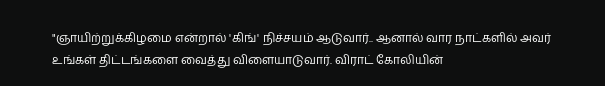"ஞாயிற்றுக்கிழமை என்றால் 'கிங்' நிச்சயம் ஆடுவார்.. ஆனால் வார நாட்களில் அவர் உங்கள் திட்டங்களை வைத்து விளையாடுவார். விராட் கோலியின்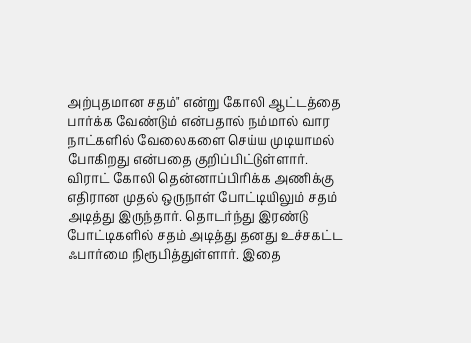அற்புதமான சதம்" என்று கோலி ஆட்டத்தை பார்க்க வேண்டும் என்பதால் நம்மால் வார நாட்களில் வேலைகளை செய்ய முடியாமல் போகிறது என்பதை குறிப்பிட்டுள்ளார்.
விராட் கோலி தென்னாப்பிரிக்க அணிக்கு எதிரான முதல் ஒருநாள் போட்டியிலும் சதம் அடித்து இருந்தார். தொடர்ந்து இரண்டு போட்டிகளில் சதம் அடித்து தனது உச்சகட்ட ஃபார்மை நிரூபித்துள்ளார். இதை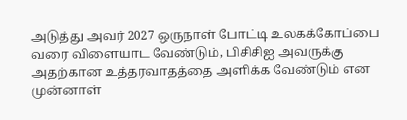அடுத்து அவர் 2027 ஒருநாள் போட்டி உலகக்கோப்பை வரை விளையாட வேண்டும், பிசிசிஐ அவருக்கு அதற்கான உத்தரவாதத்தை அளிக்க வேண்டும் என முன்னாள்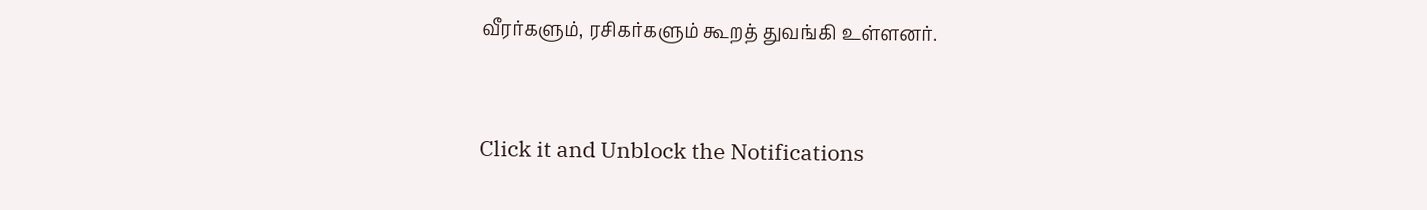வீரர்களும், ரசிகர்களும் கூறத் துவங்கி உள்ளனர்.


Click it and Unblock the Notifications